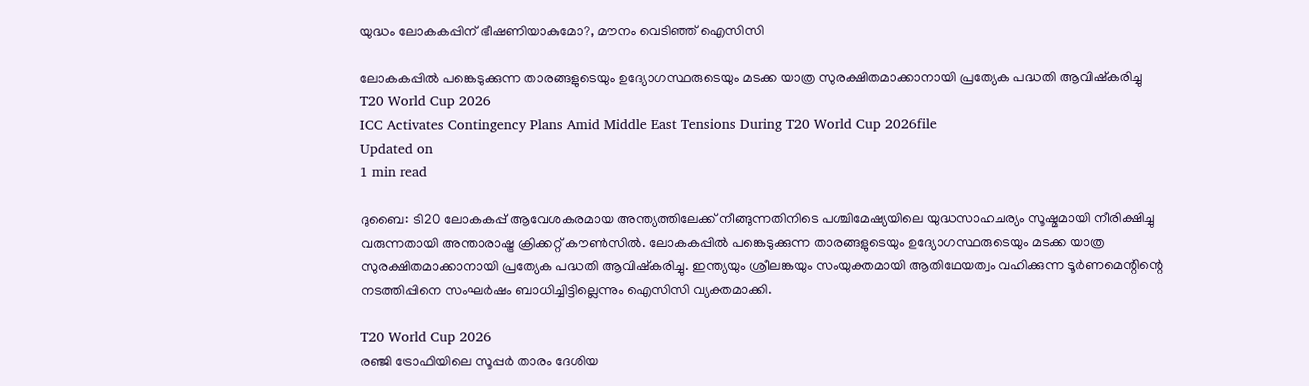യുദ്ധം ലോകകപ്പിന് ഭീഷണിയാകുമോ?, മൗനം വെടിഞ്ഞ് ഐസിസി

ലോകകപ്പിൽ പങ്കെടുക്കുന്ന താരങ്ങളുടെയും ഉദ്യോഗസ്ഥരുടെയും മടക്ക യാത്ര സുരക്ഷിതമാക്കാനായി പ്രത്യേക പദ്ധതി ആവിഷ്കരിച്ചു
T20 World Cup 2026
ICC Activates Contingency Plans Amid Middle East Tensions During T20 World Cup 2026file
Updated on
1 min read

ദുബൈ: ടി20 ലോകകപ്പ് ആവേശകരമായ അന്ത്യത്തിലേക്ക് നീങ്ങുന്നതിനിടെ പശ്ചിമേഷ്യയിലെ യുദ്ധസാഹചര്യം സൂഷ്മമായി നീരിക്ഷിച്ചു വരുന്നതായി അന്താരാഷ്ട്ര ക്രിക്കറ്റ് കൗൺസിൽ. ലോകകപ്പിൽ പങ്കെടുക്കുന്ന താരങ്ങളുടെയും ഉദ്യോഗസ്ഥരുടെയും മടക്ക യാത്ര സുരക്ഷിതമാക്കാനായി പ്രത്യേക പദ്ധതി ആവിഷ്കരിച്ചു. ഇന്ത്യയും ശ്രീലങ്കയും സംയുക്തമായി ആതിഥേയത്വം വഹിക്കുന്ന ടൂർണമെന്റിന്റെ നടത്തിപ്പിനെ സംഘർഷം ബാധിച്ചിട്ടില്ലെന്നും ഐസിസി വ്യക്തമാക്കി.

T20 World Cup 2026
രഞ്ജി ട്രോഫിയിലെ സൂപ്പർ താരം ദേശിയ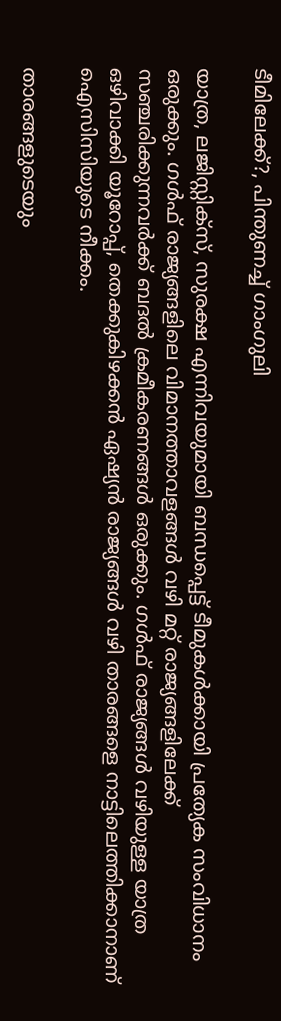ടീമിലേക്ക്?, പിന്തുണച്ച് ഗാംഗുലി

യാത്ര, ലജിസ്റ്റിക്സ്, സുരക്ഷ എന്നിവയുമായി ബന്ധപ്പെട്ട് ടീമുകൾക്കായി പ്രത്യേക സംവിധാനം ഒരുക്കും. ഗൾഫ് രാജ്യങ്ങളിലെ വിമാനത്താവളങ്ങൾ വഴി മറ്റ് രാജ്യങ്ങളിലേക്ക് സഞ്ചരിക്കുന്നവർക്ക് ബദൽ ക്രമീകരണങ്ങൾ ഒരുക്കും. ഗൾഫ് രാജ്യങ്ങൾ വഴിയുള്ള യാത്ര ഒഴിവാക്കി യൂറോപ്പ്, തെക്കുകിഴക്കൻ ഏഷ്യൻ രാജ്യങ്ങൾ വഴി താരങ്ങളെ നാട്ടിലെത്തിക്കാനാണ് ഐസിസിയുടെ നീക്കം.

താരങ്ങളുടെയും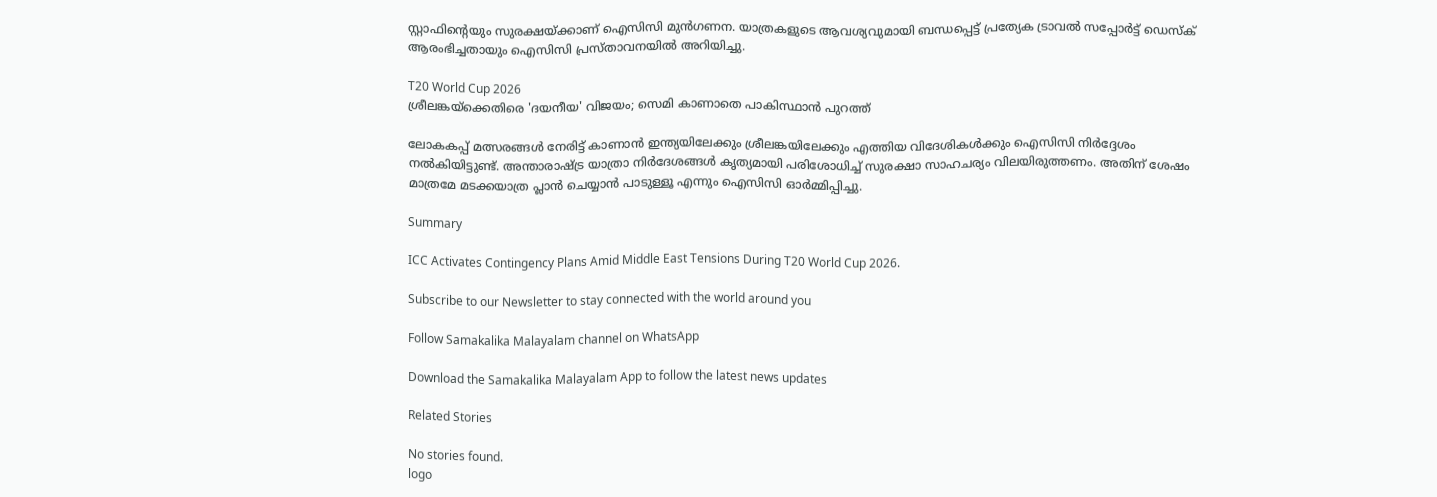സ്റ്റാഫിന്റെയും സുരക്ഷയ്ക്കാണ് ഐസിസി മുൻഗണന. യാത്രകളുടെ ആവശ്യവുമായി ബന്ധപ്പെട്ട് പ്രത്യേക ട്രാവൽ സപ്പോർട്ട് ഡെസ്ക് ആരംഭിച്ചതായും ഐസിസി പ്രസ്താവനയിൽ അറിയിച്ചു.

T20 World Cup 2026
ശ്രീലങ്കയ്ക്കെതിരെ 'ദയനീയ' വിജയം; സെമി കാണാതെ പാകിസ്ഥാൻ പുറത്ത്

ലോകകപ്പ് മത്സരങ്ങൾ നേരിട്ട് കാണാൻ ഇന്ത്യയിലേക്കും ശ്രീലങ്കയിലേക്കും എത്തിയ വിദേശികൾക്കും ഐസിസി നിർദ്ദേശം നൽകിയിട്ടുണ്ട്. അന്താരാഷ്ട്ര യാത്രാ നിർദേശങ്ങൾ കൃത്യമായി പരിശോധിച്ച് സുരക്ഷാ സാഹചര്യം വിലയിരുത്തണം. അതിന് ശേഷം മാത്രമേ മടക്കയാത്ര പ്ലാൻ ചെയ്യാൻ പാടുള്ളൂ എന്നും ഐസിസി ഓർമ്മിപ്പിച്ചു.

Summary

ICC Activates Contingency Plans Amid Middle East Tensions During T20 World Cup 2026.

Subscribe to our Newsletter to stay connected with the world around you

Follow Samakalika Malayalam channel on WhatsApp

Download the Samakalika Malayalam App to follow the latest news updates

Related Stories

No stories found.
logo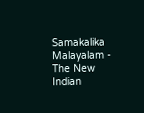Samakalika Malayalam - The New Indian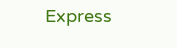Express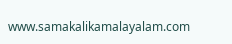www.samakalikamalayalam.com